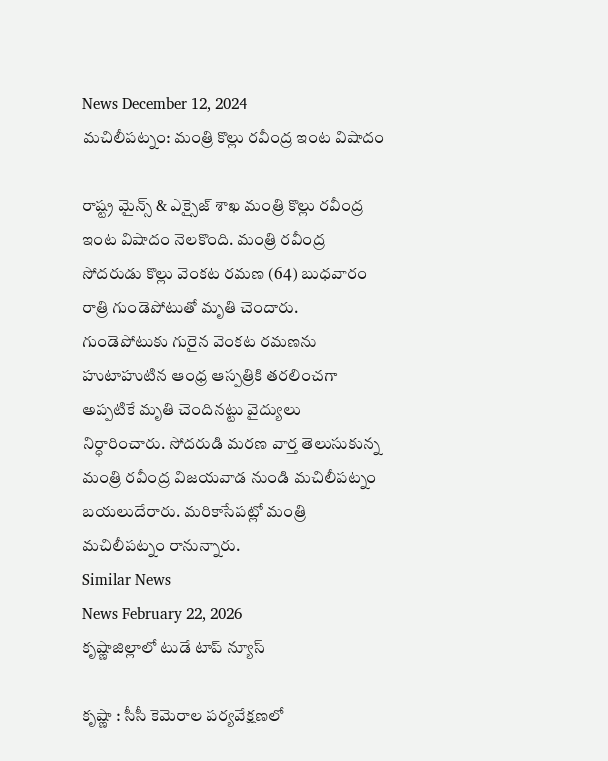News December 12, 2024
మచిలీపట్నం: మంత్రి కొల్లు రవీంద్ర ఇంట విషాదం

రాష్ట్ర మైన్స్ & ఎక్సైజ్ శాఖ మంత్రి కొల్లు రవీంద్ర ఇంట విషాదం నెలకొంది. మంత్రి రవీంద్ర సోదరుడు కొల్లు వెంకట రమణ (64) బుధవారం రాత్రి గుండెపోటుతో మృతి చెందారు. గుండెపోటుకు గురైన వెంకట రమణను హుటాహుటిన ఆంధ్ర ఆస్పత్రికి తరలించగా అప్పటికే మృతి చెందినట్టు వైద్యులు నిర్ధారించారు. సోదరుడి మరణ వార్త తెలుసుకున్న మంత్రి రవీంద్ర విజయవాడ నుండి మచిలీపట్నం బయలుదేరారు. మరికాసేపట్లో మంత్రి మచిలీపట్నం రానున్నారు.
Similar News
News February 22, 2026
కృష్ణాజిల్లాలో టుడే టాప్ న్యూస్

కృష్ణా : సీసీ కెమెరాల పర్యవేక్షణలో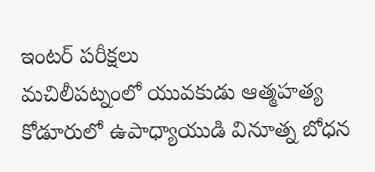ఇంటర్ పరీక్షలు
మచిలీపట్నంలో యువకుడు ఆత్మహత్య
కోడూరులో ఉపాధ్యాయుడి వినూత్న బోధన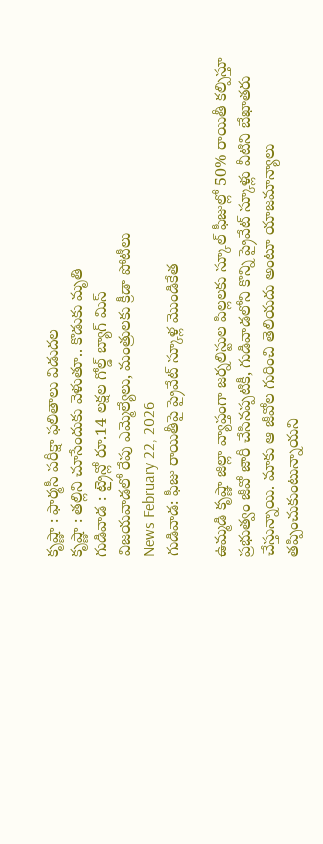కృష్ణా : ఫార్మసీ పరీక్షా ఫలితాలు విడుదల
కృష్ణా : తల్లిని చూసేందుకు వెళుతూ.. కొడుకు మృతి
గుడివాడ : ట్రైన్లో రూ.14 లక్షల గోల్డ్ బ్యాగ్ మిస్
విజయవాడలో రేపు ఎమ్మెల్యేలు, మంత్రులకు క్రీడా పోటీలు
News February 22, 2026
గుడివాడ: ఫీజు రాయితీపై ప్రైవేట్ స్కూళ్ల మొండికేత

ఉమ్మడి కృష్ణా జిల్లా వ్యాప్తంగా జర్నలిస్టుల పిల్లలకు స్కూల్ ఫీజుల్లో 50% రాయితీ కల్పిస్తూ ప్రభుత్వం జీవో జారీ చేసినప్పటికీ, గుడివాడలోని కొన్ని ప్రైవేట్ స్కూళ్లు వీటిని బేఖాతరు చేస్తున్నాయి. మాకు ఆ జీవోల గురించి తెలియదు అంటూ యాజమాన్యాలు తప్పించుకుంటున్నాయని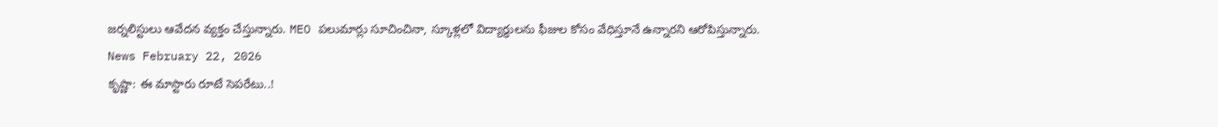జర్నలిస్టులు ఆవేదన వ్యక్తం చేస్తున్నారు. MEO పలుమార్లు సూచించినా, స్కూళ్లలో విద్యార్థులను ఫీజుల కోసం వేధిస్తూనే ఉన్నారని ఆరోపిస్తున్నారు.
News February 22, 2026
కృష్ణా: ఈ మాస్టారు రూటే సెపరేటు..!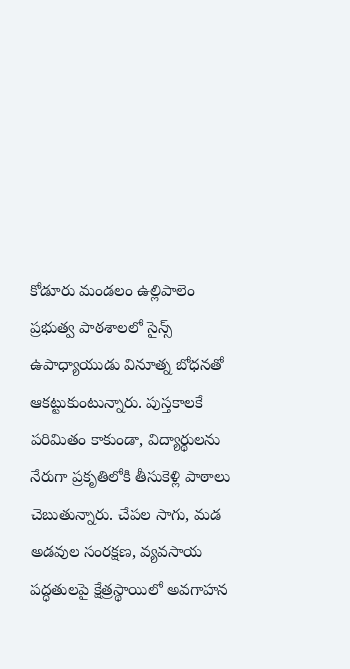కోడూరు మండలం ఉల్లిపాలెం ప్రభుత్వ పాఠశాలలో సైన్స్ ఉపాధ్యాయుడు వినూత్న బోధనతో ఆకట్టుకుంటున్నారు. పుస్తకాలకే పరిమితం కాకుండా, విద్యార్థులను నేరుగా ప్రకృతిలోకి తీసుకెళ్లి పాఠాలు చెబుతున్నారు. చేపల సాగు, మడ అడవుల సంరక్షణ, వ్యవసాయ పద్ధతులపై క్షేత్రస్థాయిలో అవగాహన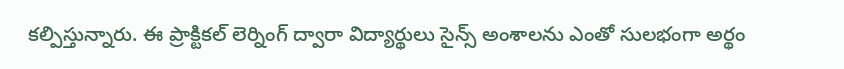కల్పిస్తున్నారు. ఈ ప్రాక్టికల్ లెర్నింగ్ ద్వారా విద్యార్థులు సైన్స్ అంశాలను ఎంతో సులభంగా అర్థం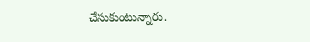చేసుకుంటున్నారు.